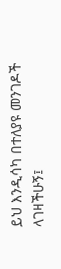ይህ እንዲሳካ በተለያዩ መንገዶች ላገዛችሁኝ፤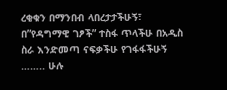ረቂቁን በማንበብ ላበረታታችሁኝ፣ በ”የዳግማዊ ገፆች” ተስፋ ጥላችሁ በአዲስ ስራ እንድመጣ ናፍቃችሁ የገፋፋችሁኝ …….. ሁሉ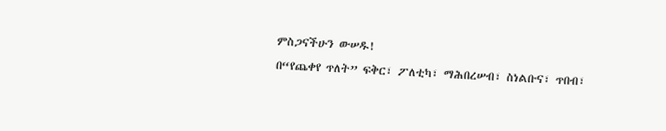ምስጋናችሁን ውሠዱ!
በ“የጨቀየ ጥለት” ፍቅር፣ ፖለቲካ፣ ማሕበረሠብ፣ ስነልቡና፣ ጥበብ፣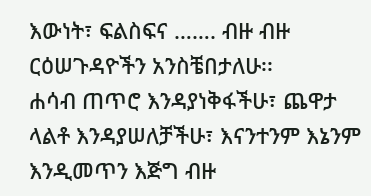እውነት፣ ፍልስፍና ……. ብዙ ብዙ ርዕሠጉዳዮችን አንስቼበታለሁ፡፡
ሐሳብ ጠጥሮ እንዳያነቅፋችሁ፣ ጨዋታ ላልቶ እንዳያሠለቻችሁ፣ እናንተንም እኔንም እንዲመጥን እጅግ ብዙ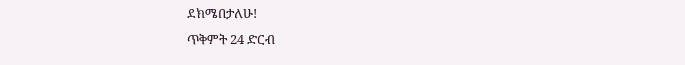ደክሜበታለሁ!
ጥቅምት 24 ድርብ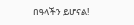በዓላችን ይሆናል!